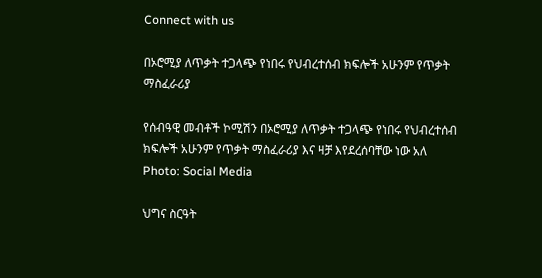Connect with us

በኦሮሚያ ለጥቃት ተጋላጭ የነበሩ የህብረተሰብ ክፍሎች አሁንም የጥቃት ማስፈራሪያ

የሰብዓዊ መብቶች ኮሚሽን በኦሮሚያ ለጥቃት ተጋላጭ የነበሩ የህብረተሰብ ክፍሎች አሁንም የጥቃት ማስፈራሪያ እና ዛቻ እየደረሰባቸው ነው አለ
Photo: Social Media

ህግና ስርዓት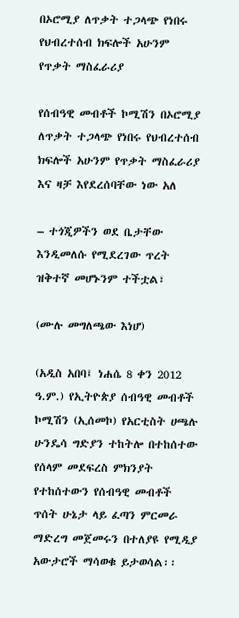በኦሮሚያ ለጥቃት ተጋላጭ የነበሩ የህብረተሰብ ክፍሎች አሁንም የጥቃት ማስፈራሪያ

የሰብዓዊ መብቶች ኮሚሽን በኦሮሚያ ለጥቃት ተጋላጭ የነበሩ የህብረተሰብ ክፍሎች አሁንም የጥቃት ማስፈራሪያ እና ዛቻ እየደረሰባቸው ነው አለ

– ተጎጂዎችን ወደ ቤታቸው እንዲመለሱ የሚደረገው ጥረት ዝቅተኛ መሆኑንም ተችቷል፣

(ሙሉ መግለጫው እነሆ)

(አዲስ አበባ፤ ነሐሴ 8 ቀን 2012 ዓ.ም.) የኢትዮጵያ ሰብዓዊ መብቶች ኮሚሽን (ኢሰመኮ) የአርቲስት ሀጫሉ ሁንዴሳ ግድያን ተከትሎ በተከሰተው የሰላም መደፍረስ ምክንያት የተከሰተውን የሰብዓዊ መብቶች ጥሰት ሁኔታ ላይ ፈጣን ምርመራ ማድረግ መጀመሩን በተለያዩ የሚዲያ አውታሮች ማሳወቁ ይታወሳል፡፡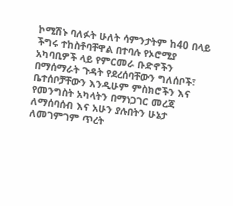ኮሚሽኑ ባለፉት ሁለት ሳምንታትም ከ40 በላይ ችግሩ ተከስቶባቸዋል በተባሉ የኦሮሚያ አካባቢዎች ላይ የምርመራ ቡድኖችን በማሰማራት ጉዳት የደረሰባቸውን ግለሰቦች፣ ቤተሰቦቻቸውን እንዲሁም ምስክሮችን እና የመንግስት አካላትን በማነጋገር መረጃ ለማሰባሰብ እና አሁን ያሉበትን ሁኔታ ለመገምገም ጥረት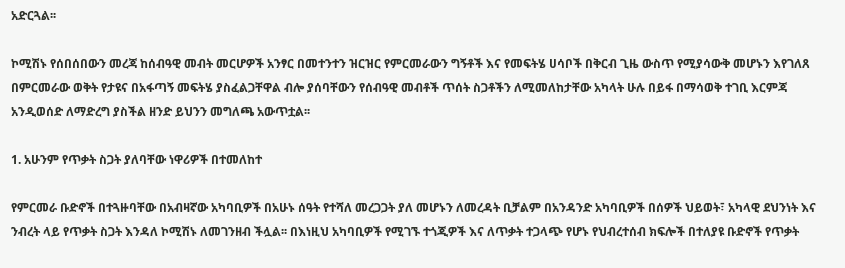አድርጓል፡፡

ኮሚሽኑ የሰበሰበውን መረጃ ከሰብዓዊ መብት መርሆዎች አንፃር በመተንተን ዝርዝር የምርመራውን ግኝቶች እና የመፍትሄ ሀሳቦች በቅርብ ጊዜ ውስጥ የሚያሳውቅ መሆኑን እየገለጸ በምርመራው ወቅት የታዩና በአፋጣኝ መፍትሄ ያስፈልጋቸዋል ብሎ ያሰባቸውን የሰብዓዊ መብቶች ጥሰት ስጋቶችን ለሚመለከታቸው አካላት ሁሉ በይፋ በማሳወቅ ተገቢ እርምጃ አንዲወሰድ ለማድረግ ያስችል ዘንድ ይህንን መግለጫ አውጥቷል፡፡

1. አሁንም የጥቃት ስጋት ያለባቸው ነዋሪዎች በተመለከተ

የምርመራ ቡድኖች በተጓዙባቸው በአብዛኛው አካባቢዎች በአሁኑ ሰዓት የተሻለ መረጋጋት ያለ መሆኑን ለመረዳት ቢቻልም በአንዳንድ አካባቢዎች በሰዎች ህይወት፣ አካላዊ ደህንነት እና ንብረት ላይ የጥቃት ስጋት እንዳለ ኮሚሽኑ ለመገንዘብ ችሏል፡፡ በእነዚህ አካባቢዎች የሚገኙ ተጎጂዎች እና ለጥቃት ተጋላጭ የሆኑ የህብረተሰብ ክፍሎች በተለያዩ ቡድኖች የጥቃት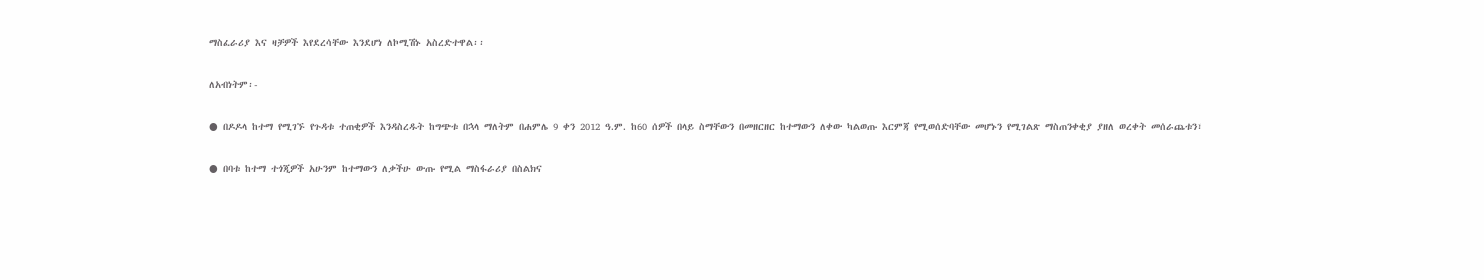ማስፈራሪያ እና ዛቻዎች እየደረሳቸው እንደሆነ ለኮሚሽኑ አስረድተዋል፡፡

ለአብነትም፡-

● በዶዶላ ከተማ የሚገኙ የጉዳቱ ተጠቂዎች እንዳስረዱት ከግጭቱ በኋላ ማለትም በሐምሌ 9 ቀን 2012 ዓ.ም. ከ60 ሰዎች በላይ ስማቸውን በመዘርዘር ከተማውን ለቀው ካልወጡ እርምጃ የሚወሰድባቸው መሆኑን የሚገልጽ ማስጠንቀቂያ ያዘለ ወረቀት መሰራጨቱን፣

● በባቱ ከተማ ተጎጂዎች አሁንም ከተማውን ለቃችሁ ውጡ የሚል ማስፋራሪያ በስልክና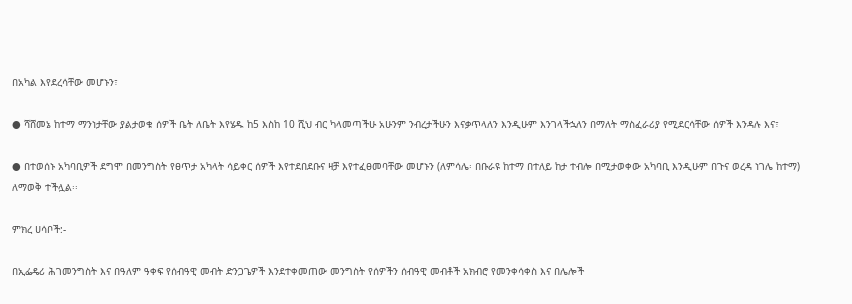በአካል እየደረሳቸው መሆኑን፣

● ሻሸመኔ ከተማ ማንነታቸው ያልታወቁ ሰዎች ቤት ለቤት እየሄዱ ከ5 እስከ 10 ሺህ ብር ካላመጣችሁ አሁንም ንብረታችሁን እናቃጥላለን እንዲሁም እንገላችኋለን በማለት ማስፈራሪያ የሚደርሳቸው ሰዎች እንዳሉ እና፣

● በተወሰኑ አካባቢዎች ደግሞ በመንግስት የፀጥታ አካላት ሳይቀር ሰዎች እየተደበደቡና ዛቻ እየተፈፀመባቸው መሆኑን (ለምሳሌ፡ በቡራዩ ከተማ በተለይ ከታ ተብሎ በሚታወቀው አካባቢ እንዲሁም በጉና ወረዳ ነገሌ ከተማ) ለማወቅ ተችሏል፡፡

ምክረ ሀሳቦች:-

በኢፌዴሪ ሕገመንግስት እና በዓለም ዓቀፍ የሰብዓዊ መብት ድንጋጌዎች እንደተቀመጠው መንግስት የሰዎችን ሰብዓዊ መብቶች አክብሮ የመንቀሳቀስ እና በሌሎች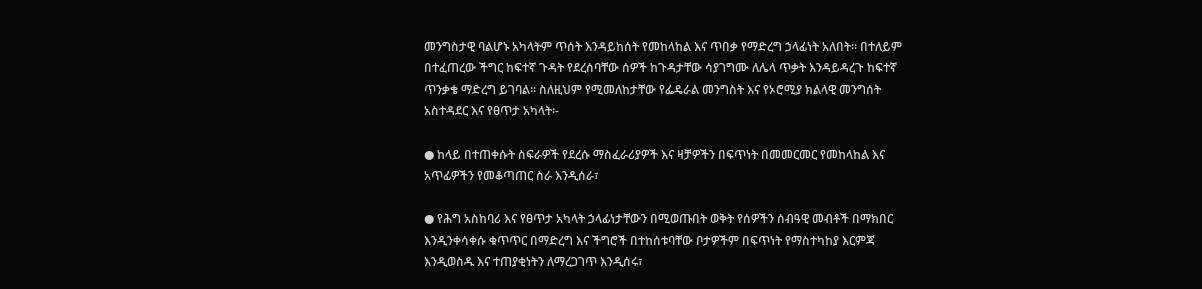መንግስታዊ ባልሆኑ አካላትም ጥሰት እንዳይከሰት የመከላከል እና ጥበቃ የማድረግ ኃላፊነት አለበት፡፡ በተለይም በተፈጠረው ችግር ከፍተኛ ጉዳት የደረሰባቸው ሰዎች ከጉዳታቸው ሳያገግሙ ለሌላ ጥቃት እንዳይዳረጉ ከፍተኛ ጥንቃቄ ማድረግ ይገባል፡፡ ስለዚህም የሚመለከታቸው የፌዴራል መንግስት እና የኦሮሚያ ክልላዊ መንግሰት አስተዳደር እና የፀጥታ አካላት፡-

● ከላይ በተጠቀሱት ስፍራዎች የደረሱ ማስፈራሪያዎች እና ዛቻዎችን በፍጥነት በመመርመር የመከላከል እና አጥፊዎችን የመቆጣጠር ስራ እንዲሰራ፣

● የሕግ አስከባሪ እና የፀጥታ አካላት ኃላፊነታቸውን በሚወጡበት ወቅት የሰዎችን ሰብዓዊ መብቶች በማክበር እንዲንቀሳቀሱ ቁጥጥር በማድረግ እና ችግሮች በተከሰቱባቸው ቦታዎችም በፍጥነት የማስተካከያ እርምጃ እንዲወስዱ እና ተጠያቂነትን ለማረጋገጥ እንዲሰሩ፣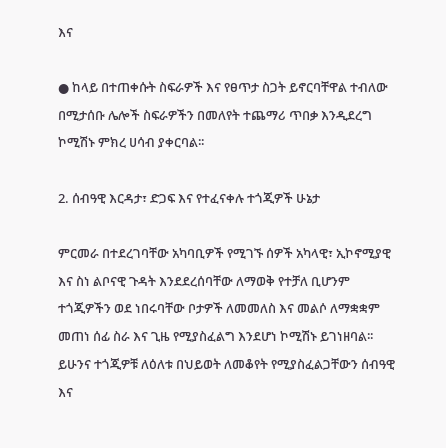እና

● ከላይ በተጠቀሱት ስፍራዎች እና የፀጥታ ስጋት ይኖርባቸዋል ተብለው በሚታሰቡ ሌሎች ስፍራዎችን በመለየት ተጨማሪ ጥበቃ እንዲደረግ ኮሚሽኑ ምክረ ሀሳብ ያቀርባል፡፡

2. ሰብዓዊ እርዳታ፣ ድጋፍ እና የተፈናቀሉ ተጎጂዎች ሁኔታ

ምርመራ በተደረገባቸው አካባቢዎች የሚገኙ ሰዎች አካላዊ፣ ኢኮኖሚያዊ እና ስነ ልቦናዊ ጉዳት እንደደረሰባቸው ለማወቅ የተቻለ ቢሆንም ተጎጂዎችን ወደ ነበሩባቸው ቦታዎች ለመመለስ እና መልሶ ለማቋቋም መጠነ ሰፊ ስራ እና ጊዜ የሚያስፈልግ እንደሆነ ኮሚሽኑ ይገነዘባል፡፡ ይሁንና ተጎጂዎቹ ለዕለቱ በህይወት ለመቆየት የሚያስፈልጋቸውን ሰብዓዊ እና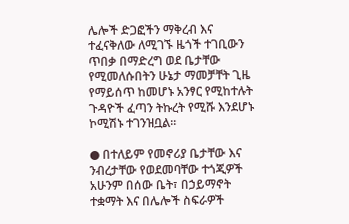ሌሎች ድጋፎችን ማቅረብ እና ተፈናቅለው ለሚገኙ ዜጎች ተገቢውን ጥበቃ በማድረግ ወደ ቤታቸው የሚመለሱበትን ሁኔታ ማመቻቸት ጊዜ የማይሰጥ ከመሆኑ አንፃር የሚከተሉት ጉዳዮች ፈጣን ትኩረት የሚሹ እንደሆኑ ኮሚሽኑ ተገንዝቧል፡፡

● በተለይም የመኖሪያ ቤታቸው እና ንብረታቸው የወደመባቸው ተጎጂዎች አሁንም በሰው ቤት፣ በኃይማኖት ተቋማት እና በሌሎች ስፍራዎች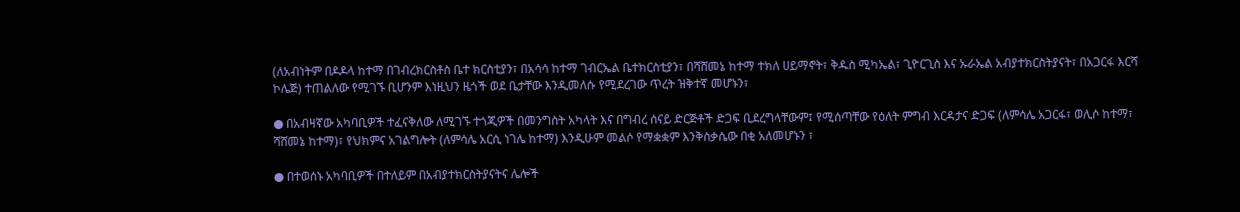(ለአብነትም በዶዶላ ከተማ በገብረክርስቶስ ቤተ ክርስቲያን፣ በአሳሳ ከተማ ገብርኤል ቤተክርስቲያን፣ በሻሸመኔ ከተማ ተክለ ሀይማኖት፣ ቅዱስ ሚካኤል፣ ጊዮርጊስ እና ኡራኤል አብያተክርስትያናት፣ በአጋርፋ እርሻ ኮሌጅ) ተጠልለው የሚገኙ ቢሆንም እነዚህን ዜጎች ወደ ቤታቸው እንዲመለሱ የሚደረገው ጥረት ዝቅተኛ መሆኑን፣

● በአብዛኛው አካባቢዎች ተፈናቅለው ለሚገኙ ተጎጂዎች በመንግስት አካላት እና በግብረ ሰናይ ድርጅቶች ድጋፍ ቢደረግላቸውም፤ የሚሰጣቸው የዕለት ምግብ እርዳታና ድጋፍ (ለምሳሌ አጋርፋ፣ ወሊሶ ከተማ፣ ሻሸመኔ ከተማ)፣ የህክምና አገልግሎት (ለምሳሌ አርሲ ነገሌ ከተማ) እንዲሁም መልሶ የማቋቋም እንቅስቃሴው በቂ አለመሆኑን ፣

● በተወሰኑ አካባቢዎች በተለይም በአብያተክርስትያናትና ሌሎች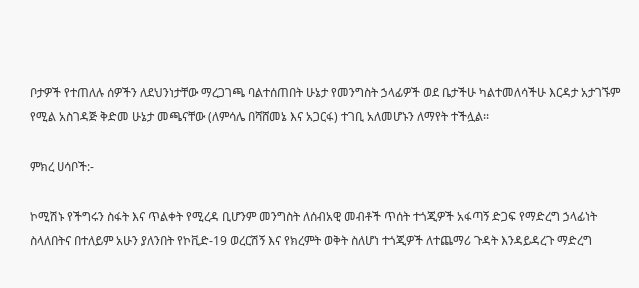ቦታዎች የተጠለሉ ሰዎችን ለደህንነታቸው ማረጋገጫ ባልተሰጠበት ሁኔታ የመንግስት ኃላፊዎች ወደ ቤታችሁ ካልተመለሳችሁ እርዳታ አታገኙም የሚል አስገዳጅ ቅድመ ሁኔታ መጫናቸው (ለምሳሌ በሻሸመኔ እና አጋርፋ) ተገቢ አለመሆኑን ለማየት ተችሏል፡፡

ምክረ ሀሳቦች:-

ኮሚሽኑ የችግሩን ስፋት እና ጥልቀት የሚረዳ ቢሆንም መንግስት ለሰብአዊ መብቶች ጥሰት ተጎጂዎች አፋጣኝ ድጋፍ የማድረግ ኃላፊነት ስላለበትና በተለይም አሁን ያለንበት የኮቪድ-19 ወረርሽኝ እና የክረምት ወቅት ስለሆነ ተጎጂዎች ለተጨማሪ ጉዳት እንዳይዳረጉ ማድረግ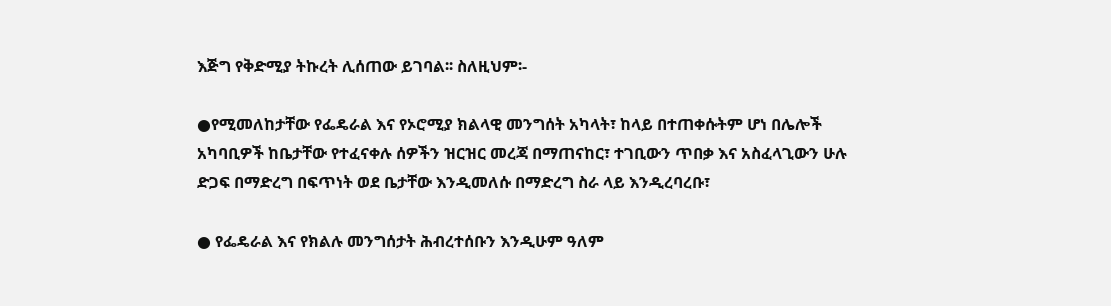እጅግ የቅድሚያ ትኩረት ሊሰጠው ይገባል፡፡ ስለዚህም፡-

●የሚመለከታቸው የፌዴራል እና የኦሮሚያ ክልላዊ መንግሰት አካላት፣ ከላይ በተጠቀሱትም ሆነ በሌሎች አካባቢዎች ከቤታቸው የተፈናቀሉ ሰዎችን ዝርዝር መረጃ በማጠናከር፣ ተገቢውን ጥበቃ እና አስፈላጊውን ሁሉ ድጋፍ በማድረግ በፍጥነት ወደ ቤታቸው እንዲመለሱ በማድረግ ስራ ላይ እንዲረባረቡ፣

● የፌዴራል እና የክልሉ መንግሰታት ሕብረተሰቡን እንዲሁም ዓለም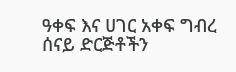ዓቀፍ እና ሀገር አቀፍ ግብረ ሰናይ ድርጅቶችን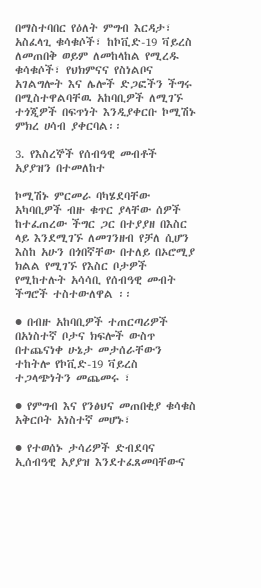በማስተባበር የዕለት ምግብ እርዳታ፣ አስፈላጊ ቁሳቁሶች፣ ከኮቪድ-19 ቫይረስ ለመጠበቅ ወይም ለመከላከል የሚረዱ ቁሳቁሶች፣ የህክምናና የስነልቦና አገልግሎት እና ሌሎች ድጋፎችን ችግሩ በሚስተዋልባቸዉ አከባቢዎች ለሚገኙ ተጎጂዎች በፍጥነት እንዲያቀርቡ ኮሚሽኑ ምክረ ሀሳብ ያቀርባል፡፡

3. የእስረኞች የሰብዓዊ መብቶች አያያዝን በተመለከተ

ኮሚሽኑ ምርመራ ባካሄደባቸው አካባቢዎች ብዙ ቁጥር ያላቸው ሰዎች ከተፈጠረው ችግር ጋር በተያያዘ በእስር ላይ እንደሚገኙ ለመገንዘብ የቻለ ሲሆን እስከ አሁን በጎበኛቸው በተለይ በኦሮሚያ ክልል የሚገኙ የእስር ቦታዎች የሚከተሉት አሳሳቢ የሰብዓዊ መብት ችግሮች ተስተውለዋል ፡፡

● በብዙ አከባቢዎች ተጠርጣሪዎች በአነስተኛ ቦታና ክፍሎች ውስጥ በተጨናነቀ ሁኔታ መታሰራቸውን ተከትሎ የኮቪድ-19 ቫይረስ ተጋላጭነትን መጨመሩ ፣

● የምግብ እና የንፅህና መጠበቂያ ቁሳቁስ አቅርቦት አነስተኛ መሆኑ፣

● የተወሰኑ ታሳሪዎች ድብደባና ኢሰብዓዊ አያያዝ እንደተፈጸመባቸውና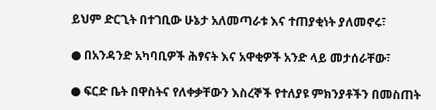ይህም ድርጊት በተገቢው ሁኔታ አለመጣራቱ እና ተጠያቂነት ያለመኖሩ፣

● በአንዳንድ አካባቢዎች ሕፃናት እና አዋቂዎች አንድ ላይ መታሰራቸው፣

● ፍርድ ቤት በዋስትና የለቀቃቸውን እስረኞች የተለያዩ ምክንያቶችን በመስጠት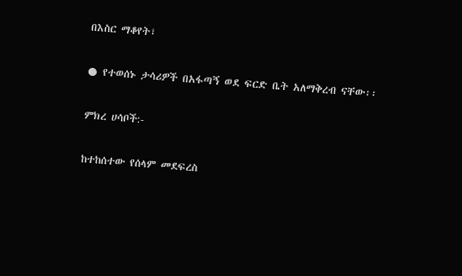በእስር ማቆየት፣

● የተወሰኑ ታሳሪዎች በአፋጣኝ ወደ ፍርድ ቤት አለማቅረብ ናቸው፡፡

ምክረ ሀሳቦች:-

ከተከሰተው የሰላም መደፍረስ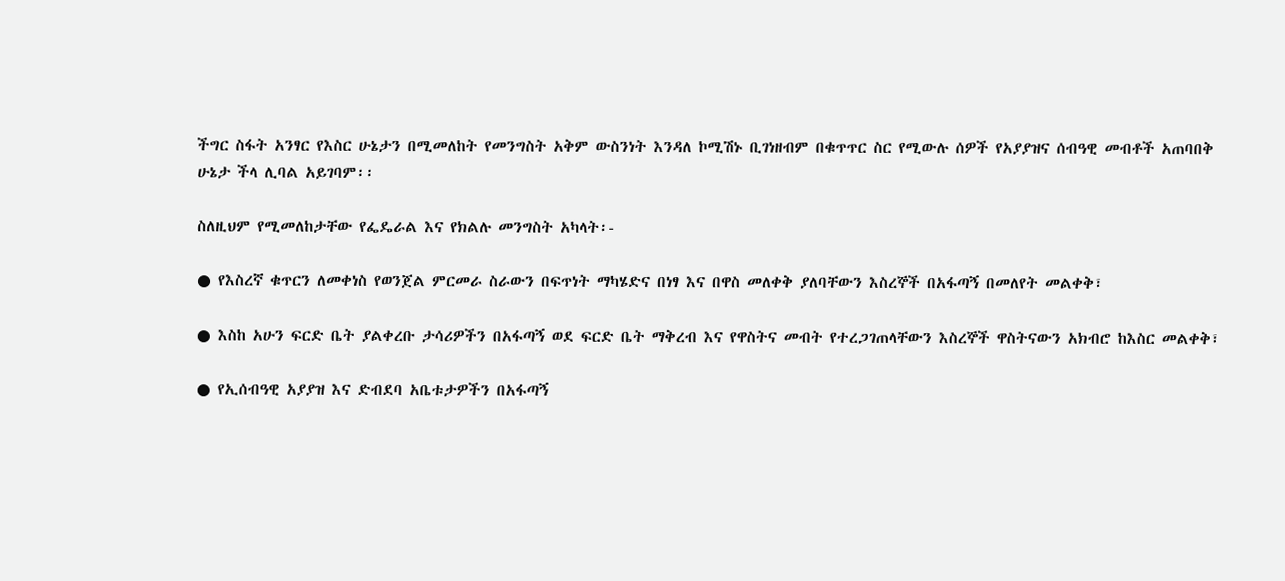ችግር ስፋት አንፃር የእስር ሁኔታን በሚመለከት የመንግስት አቅም ውስንነት እንዳለ ኮሚሽኑ ቢገነዘብም በቁጥጥር ስር የሚውሉ ሰዎች የአያያዝና ሰብዓዊ መብቶች አጠባበቅ ሁኔታ ችላ ሊባል አይገባም፡፡

ስለዚህም የሚመለከታቸው የፌዴራል እና የክልሉ መንግስት አካላት፡-

● የእስረኛ ቁጥርን ለመቀነስ የወንጀል ምርመራ ስራውን በፍጥነት ማካሄድና በነፃ እና በዋስ መለቀቅ ያለባቸውን እስረኞች በአፋጣኝ በመለየት መልቀቅ፣

● እስከ አሁን ፍርድ ቤት ያልቀረቡ ታሳሪዎችን በአፋጣኝ ወደ ፍርድ ቤት ማቅረብ እና የዋስትና መብት የተረጋገጠላቸውን እስረኞች ዋስትናውን አክብሮ ከእስር መልቀቅ፣

● የኢሰብዓዊ አያያዝ እና ድብደባ አቤቱታዎችን በአፋጣኝ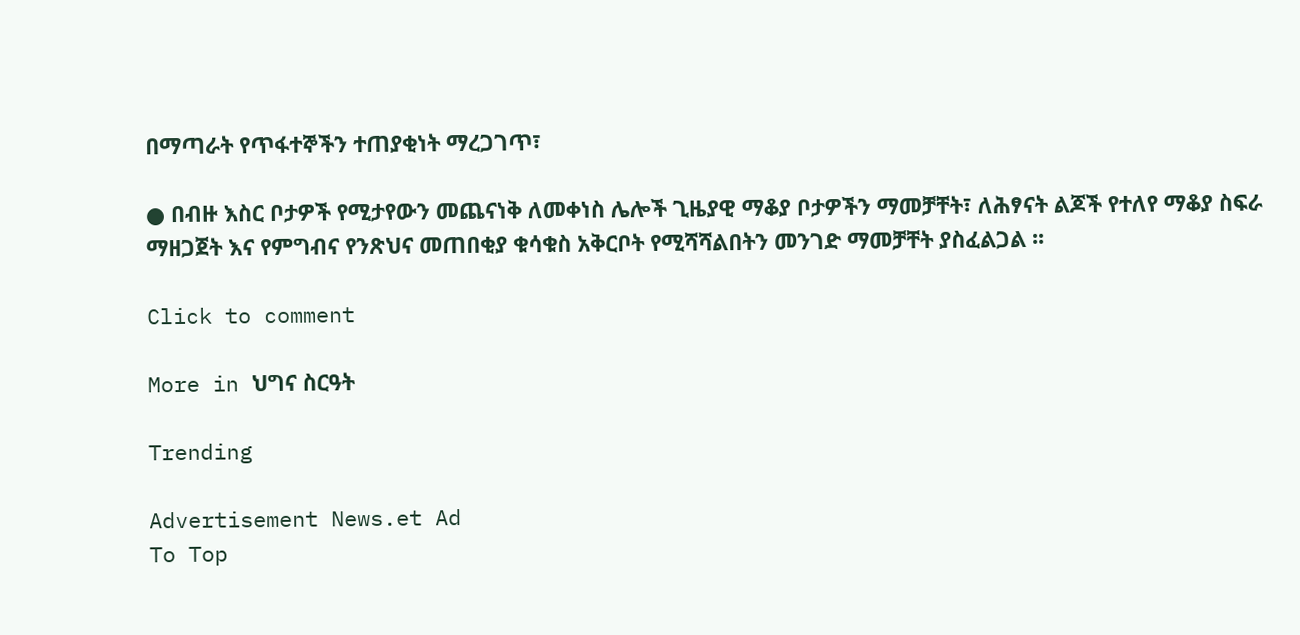በማጣራት የጥፋተኞችን ተጠያቂነት ማረጋገጥ፣

● በብዙ እስር ቦታዎች የሚታየውን መጨናነቅ ለመቀነስ ሌሎች ጊዜያዊ ማቆያ ቦታዎችን ማመቻቸት፣ ለሕፃናት ልጆች የተለየ ማቆያ ስፍራ ማዘጋጀት እና የምግብና የንጽህና መጠበቂያ ቁሳቁስ አቅርቦት የሚሻሻልበትን መንገድ ማመቻቸት ያስፈልጋል ፡፡

Click to comment

More in ህግና ስርዓት

Trending

Advertisement News.et Ad
To Top